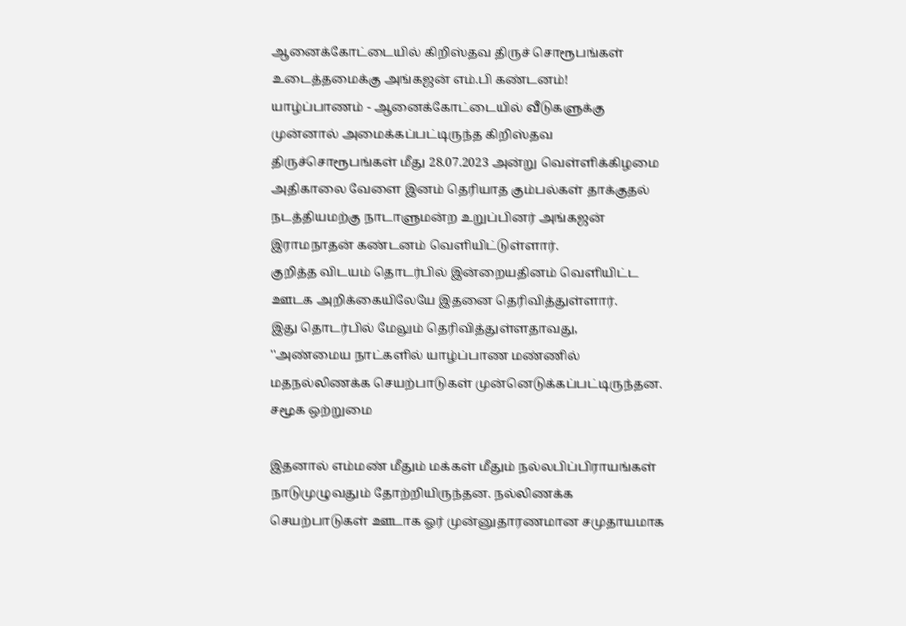ஆனைக்கோட்டையில் கிறிஸ்தவ திருச் சொரூபங்கள் உடைத்தமைக்கு அங்கஜன் எம்.பி கண்டனம்!
யாழ்ப்பாணம் - ஆனைக்கோட்டையில் வீடுகளுக்கு முன்னால் அமைக்கப்பட்டிருந்த கிறிஸ்தவ திருச்சொரூபங்கள் மீது 28.07.2023 அன்று வெள்ளிக்கிழமை அதிகாலை வேளை இனம் தெரியாத கும்பல்கள் தாக்குதல் நடத்தியமற்கு நாடாளுமன்ற உறுப்பினர் அங்கஜன் இராமநாதன் கண்டனம் வெளியிட்டுள்ளார்.
குறித்த விடயம் தொடர்பில் இன்றையதினம் வெளியிட்ட ஊடக அறிக்கையிலேயே இதனை தெரிவித்துள்ளார்.
இது தொடர்பில் மேலும் தெரிவித்துள்ளதாவது,
''அண்மைய நாட்களில் யாழ்ப்பாண மண்ணில் மதநல்லிணக்க செயற்பாடுகள் முன்னெடுக்கப்பட்டிருந்தன.
சமூக ஒற்றுமை

இதனால் எம்மண் மீதும் மக்கள் மீதும் நல்லபிப்பிராயங்கள் நாடுமுழுவதும் தோற்றியிருந்தன. நல்லிணக்க செயற்பாடுகள் ஊடாக ஓர் முன்னுதாரணமான சமுதாயமாக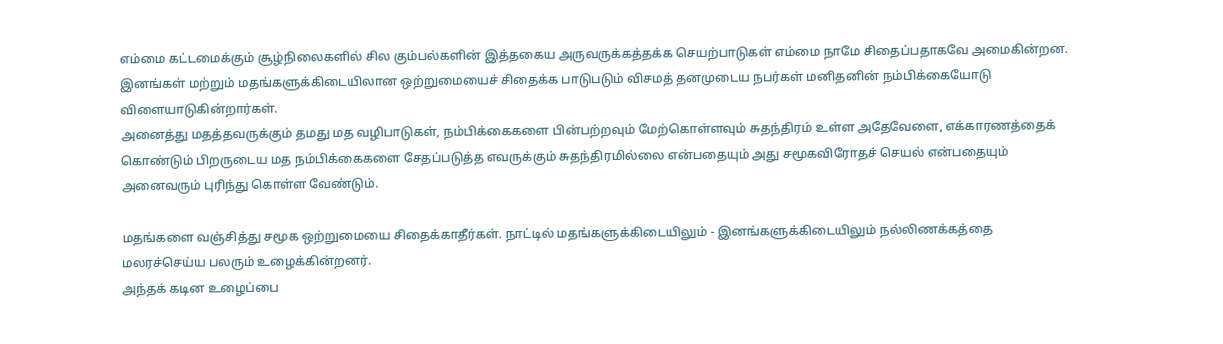எம்மை கட்டமைக்கும் சூழ்நிலைகளில் சில கும்பல்களின் இத்தகைய அருவருக்கத்தக்க செயற்பாடுகள் எம்மை நாமே சிதைப்பதாகவே அமைகின்றன.
இனங்கள் மற்றும் மதங்களுக்கிடையிலான ஒற்றுமையைச் சிதைக்க பாடுபடும் விசமத் தனமுடைய நபர்கள் மனிதனின் நம்பிக்கையோடு விளையாடுகின்றார்கள்.
அனைத்து மதத்தவருக்கும் தமது மத வழிபாடுகள், நம்பிக்கைகளை பின்பற்றவும் மேற்கொள்ளவும் சுதந்திரம் உள்ள அதேவேளை, எக்காரணத்தைக் கொண்டும் பிறருடைய மத நம்பிக்கைகளை சேதப்படுத்த எவருக்கும் சுதந்திரமில்லை என்பதையும் அது சமூகவிரோதச் செயல் என்பதையும் அனைவரும் புரிந்து கொள்ள வேண்டும்.

மதங்களை வஞ்சித்து சமூக ஒற்றுமையை சிதைக்காதீர்கள். நாட்டில் மதங்களுக்கிடையிலும் - இனங்களுக்கிடையிலும் நல்லிணக்கத்தை மலரச்செய்ய பலரும் உழைக்கின்றனர்.
அந்தக் கடின உழைப்பை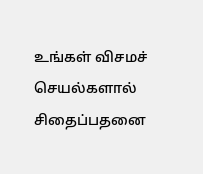உங்கள் விசமச் செயல்களால் சிதைப்பதனை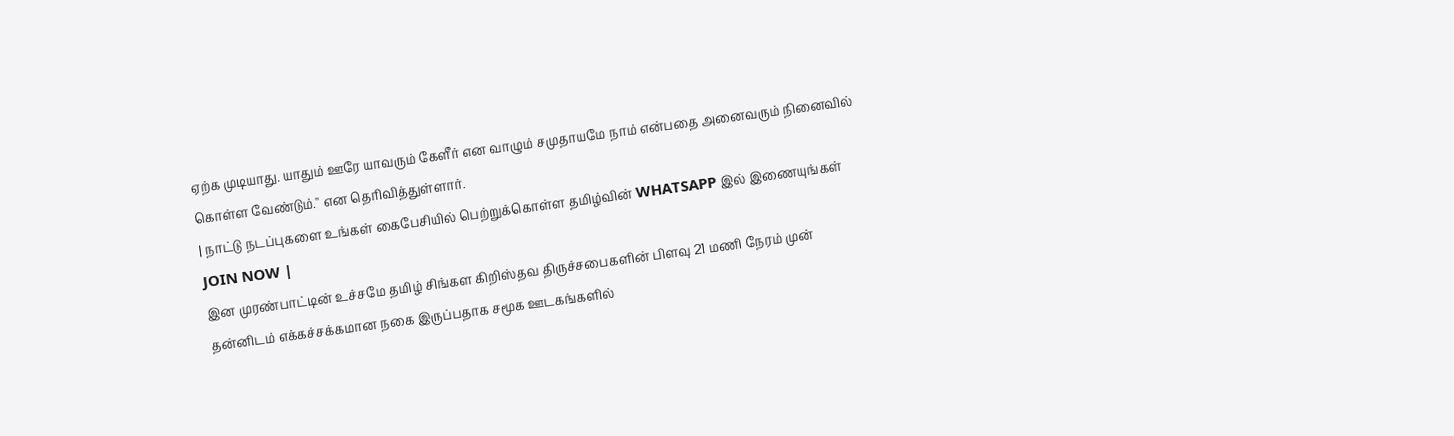ஏற்க முடியாது. யாதும் ஊரே யாவரும் கேளீர் என வாழும் சமுதாயமே நாம் என்பதை அனைவரும் நினைவில் கொள்ள வேண்டும்.'' என தெரிவித்துள்ளார்.
| நாட்டு நடப்புகளை உங்கள் கைபேசியில் பெற்றுக்கொள்ள தமிழ்வின் WHATSAPP இல் இணையுங்கள் JOIN NOW |
இன முரண்பாட்டின் உச்சமே தமிழ் சிங்கள கிறிஸ்தவ திருச்சபைகளின் பிளவு 21 மணி நேரம் முன்
தன்னிடம் எக்கச்சக்கமான நகை இருப்பதாக சமூக ஊடகங்களில்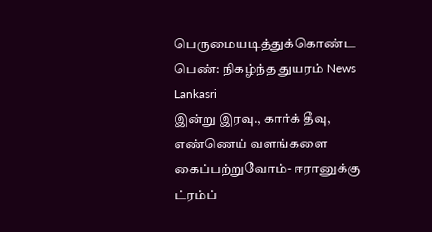பெருமையடித்துக்கொண்ட பெண்: நிகழ்ந்த துயரம் News Lankasri
இன்று இரவு., கார்க் தீவு, எண்ணெய் வளங்களை கைப்பற்றுவோம்- ஈரானுக்கு ட்ரம்ப்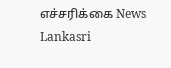எச்சரிக்கை News Lankasri